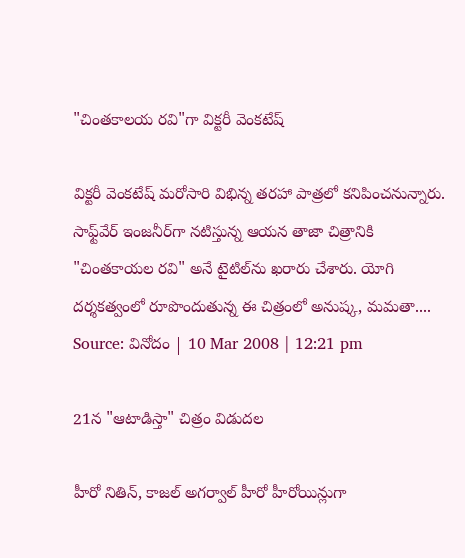"చింతకాలయ రవి"గా విక్టరీ వెంకటేష్

విక్టరీ వెంకటేష్ మరోసారి విభిన్న తరహా పాత్రలో కనిపించనున్నారు. సాఫ్ట్‌వేర్ ఇంజనీర్‌గా నటిస్తున్న ఆయన తాజా చిత్రానికి "చింతకాయల రవి" అనే టైటిల్‌ను ఖరారు చేశారు. యోగి దర్శకత్వంలో రూపొందుతున్న ఈ చిత్రంలో అనుష్క, మమతా....
Source: వినోదం | 10 Mar 2008 | 12:21 pm

21న "ఆటాడిస్తా" చిత్రం విడుదల

హీరో నితిన్, కాజల్ అగర్వాల్ హీరో హీరోయిన్లుగా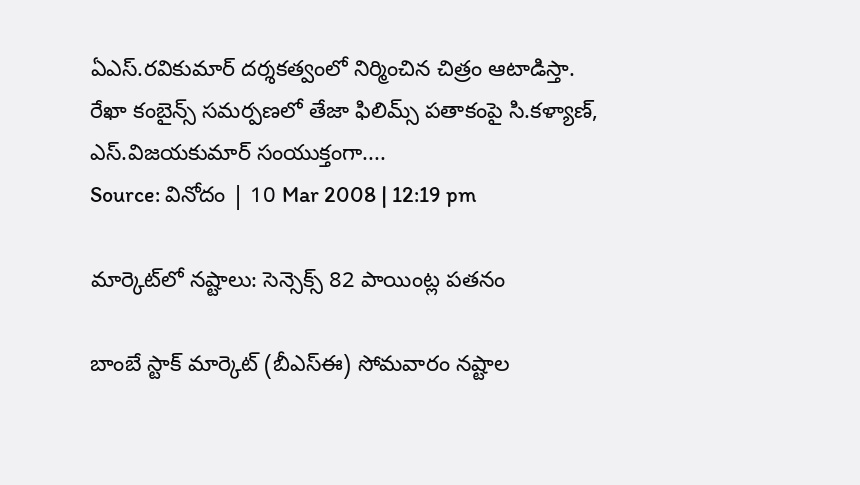ఏఎస్.రవికుమార్ దర్శకత్వంలో నిర్మించిన చిత్రం ఆటాడిస్తా. రేఖా కంబైన్స్ సమర్పణలో తేజా ఫిలిమ్స్ పతాకంపై సి.కళ్యాణ్, ఎస్.విజయకుమార్ సంయుక్తంగా....
Source: వినోదం | 10 Mar 2008 | 12:19 pm

మార్కెట్‌లో నష్టాలు: సెన్సెక్స్ 82 పాయింట్ల పతనం

బాంబే స్టాక్ మార్కెట్ (బీఎస్ఈ) సోమవారం నష్టాల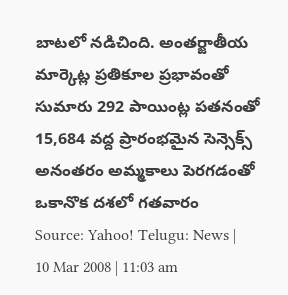బాటలో నడిచింది. అంతర్జాతీయ మార్కెట్ల ప్రతికూల ప్రభావంతో సుమారు 292 పాయింట్ల పతనంతో 15,684 వద్ద ప్రారంభమైన సెన్సెక్స్ అనంతరం అమ్మకాలు పెరగడంతో ఒకానొక దశలో గతవారం
Source: Yahoo! Telugu: News | 10 Mar 2008 | 11:03 am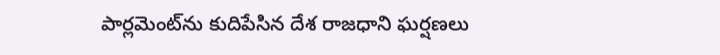పార్లమెంట్‌ను కుదిపేసిన దేశ రాజధాని ఘర్షణలు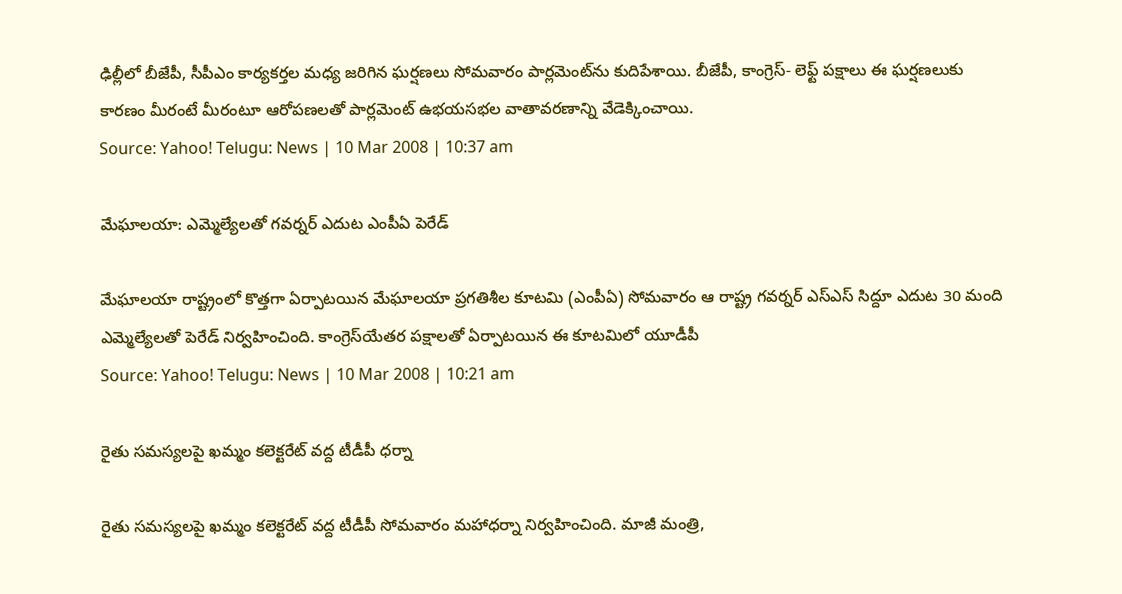ఢిల్లీలో బీజేపీ, సీపీఎం కార్యకర్తల మధ్య జరిగిన ఘర్షణలు సోమవారం పార్లమెంట్‌ను కుదిపేశాయి. బీజేపీ, కాంగ్రెస్- లెఫ్ట్ పక్షాలు ఈ ఘర్షణలుకు కారణం మీరంటే మీరంటూ ఆరోపణలతో పార్లమెంట్ ఉభయసభల వాతావరణాన్ని వేడెక్కించాయి.
Source: Yahoo! Telugu: News | 10 Mar 2008 | 10:37 am

మేఘాలయా: ఎమ్మెల్యేలతో గవర్నర్ ఎదుట ఎంపీఏ పెరేడ్

మేఘాలయా రాష్ట్రంలో కొత్తగా ఏర్పాటయిన మేఘాలయా ప్రగతిశీల కూటమి (ఎంపీఏ) సోమవారం ఆ రాష్ట్ర గవర్నర్ ఎస్ఎస్ సిద్దూ ఎదుట 30 మంది ఎమ్మెల్యేలతో పెరేడ్ నిర్వహించింది. కాంగ్రెస్‌యేతర పక్షాలతో ఏర్పాటయిన ఈ కూటమిలో యూడీపీ
Source: Yahoo! Telugu: News | 10 Mar 2008 | 10:21 am

రైతు సమస్యలపై ఖమ్మం కలెక్టరేట్ వద్ద టీడీపీ ధర్నా

రైతు సమస్యలపై ఖమ్మం కలెక్టరేట్ వద్ద టీడీపీ సోమవారం మహాధర్నా నిర్వహించింది. మాజీ మంత్రి,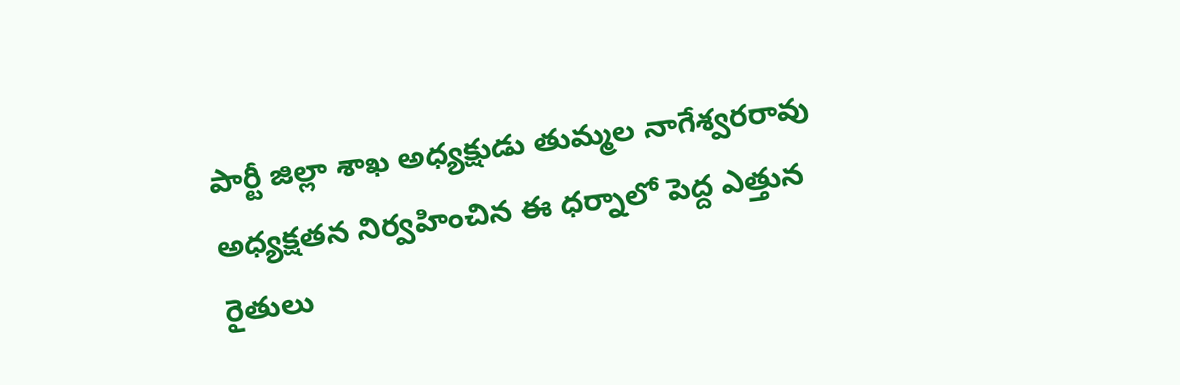పార్టీ జిల్లా శాఖ అధ్యక్షుడు తుమ్మల నాగేశ్వరరావు అధ్యక్షతన నిర్వహించిన ఈ ధర్నాలో పెద్ద ఎత్తున రైతులు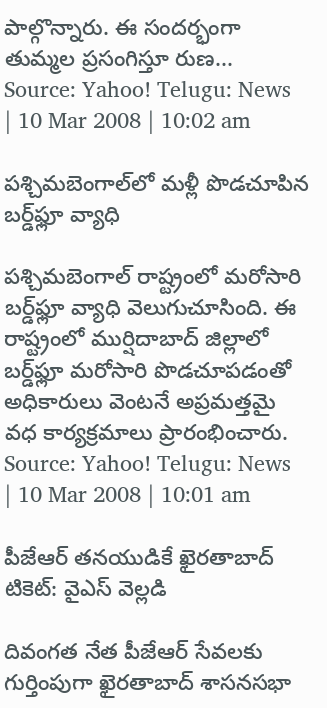పాల్గొన్నారు. ఈ సందర్భంగా తుమ్మల ప్రసంగిస్తూ రుణ...
Source: Yahoo! Telugu: News | 10 Mar 2008 | 10:02 am

పశ్చిమబెంగాల్‌లో మళ్లీ పొడచూపిన బర్డ్‌ఫ్లూ వ్యాధి

పశ్చిమబెంగాల్ రాష్ట్రంలో మరోసారి బర్డ్‌ఫ్లూ వ్యాధి వెలుగుచూసింది. ఈ రాష్ట్రంలో ముర్షిదాబాద్ జిల్లాలో బర్డ్‌ఫ్లూ మరోసారి పొడచూపడంతో అధికారులు వెంటనే అప్రమత్తమై వధ కార్యక్రమాలు ప్రారంభించారు.
Source: Yahoo! Telugu: News | 10 Mar 2008 | 10:01 am

పీజేఆర్ తనయుడికే ఖైరతాబాద్ టికెట్: వైఎస్ వెల్లడి

దివంగత నేత పీజేఆర్ సేవలకు గుర్తింపుగా ఖైరతాబాద్ శాసనసభా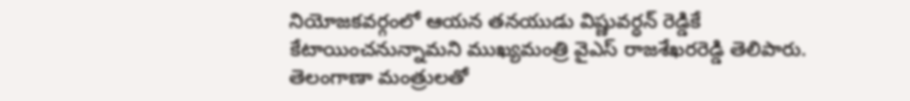నియోజకవర్గంలో ఆయన తనయుడు విష్ణువర్ధన్ రెడ్డికే కేటాయించనున్నామని ముఖ్యమంత్రి వైఎస్ రాజశేఖరరెడ్డి తెలిపారు. తెలంగాణా మంత్రులతో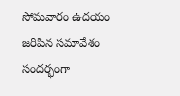సోమవారం ఉదయం జరిపిన సమావేశం సందర్భంగా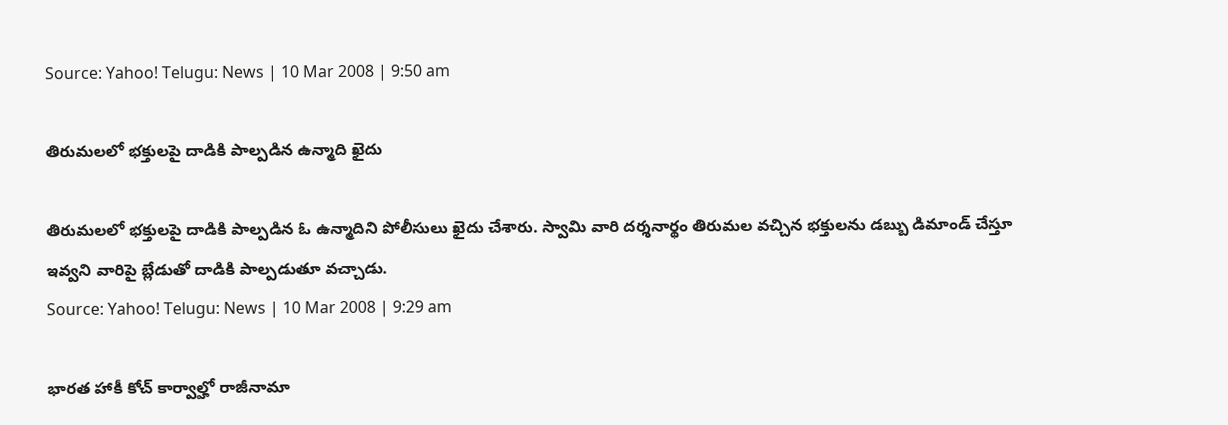Source: Yahoo! Telugu: News | 10 Mar 2008 | 9:50 am

తిరుమలలో భక్తులపై దాడికి పాల్పడిన ఉన్మాది ఖైదు

తిరుమలలో భక్తులపై దాడికి పాల్పడిన ఓ ఉన్మాదిని పోలీసులు ఖైదు చేశారు. స్వామి వారి దర్శనార్థం తిరుమల వచ్చిన భక్తులను డబ్బు డిమాండ్ చేస్తూ ఇవ్వని వారిపై బ్లేడుతో దాడికి పాల్పడుతూ వచ్చాడు.
Source: Yahoo! Telugu: News | 10 Mar 2008 | 9:29 am

భారత హాకీ కోచ్ కార్వాల్హో రాజీనామా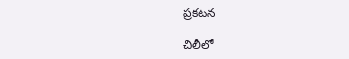ప్రకటన

చిలీలో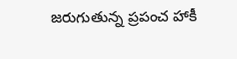జరుగుతున్న ప్రపంచ హాకీ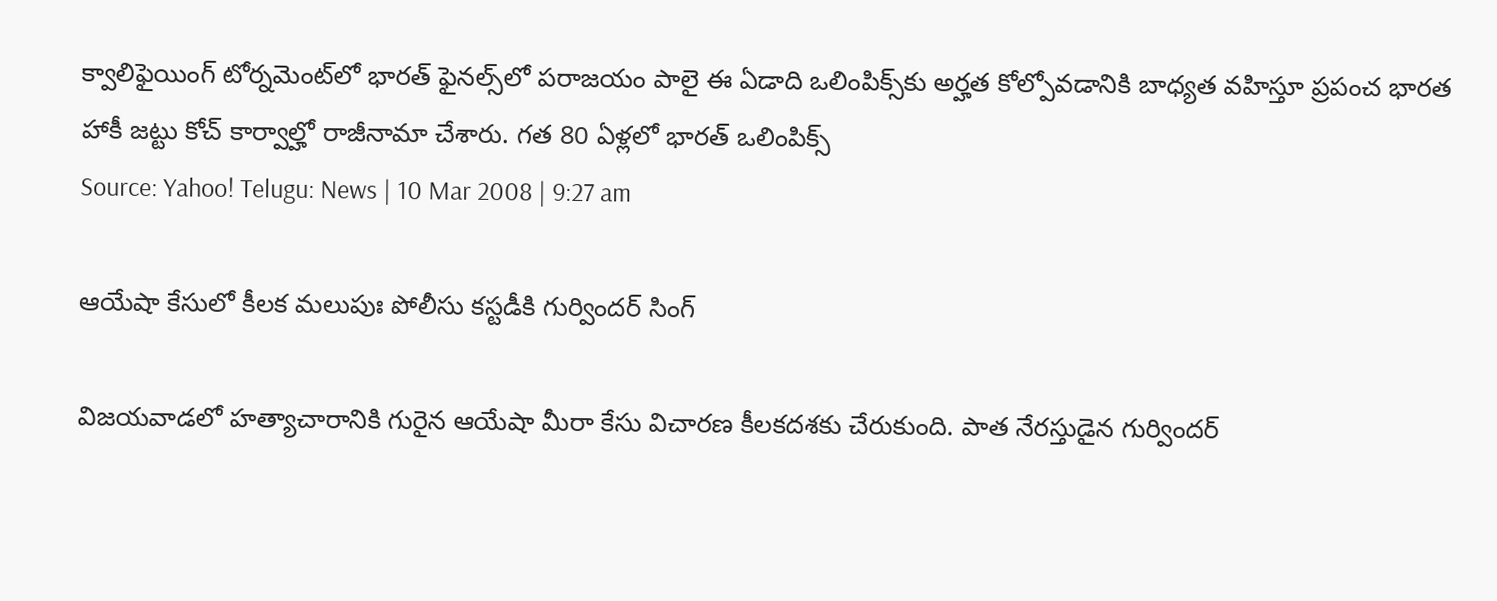క్వాలిఫైయింగ్ టోర్నమెంట్‌లో భారత్ ఫైనల్స్‌లో పరాజయం పాలై ఈ ఏడాది ఒలింపిక్స్‌కు అర్హత కోల్పోవడానికి బాధ్యత వహిస్తూ ప్రపంచ భారత హాకీ జట్టు కోచ్ కార్వాల్హో రాజీనామా చేశారు. గత 80 ఏళ్లలో భారత్ ఒలింపిక్స్‌
Source: Yahoo! Telugu: News | 10 Mar 2008 | 9:27 am

ఆయేషా కేసులో కీలక మలుపుః పోలీసు కస్టడీకి గుర్విందర్ సింగ్

విజయవాడలో హత్యాచారానికి గురైన ఆయేషా మీరా కేసు విచారణ కీలకదశకు చేరుకుంది. పాత నేరస్తుడైన గుర్విందర్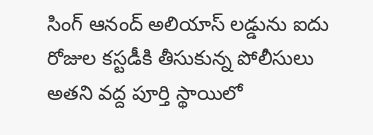సింగ్ ఆనంద్ అలియాస్ లడ్డును ఐదు రోజుల కస్టడీకి తీసుకున్న పోలీసులు అతని వద్ద పూర్తి స్థాయిలో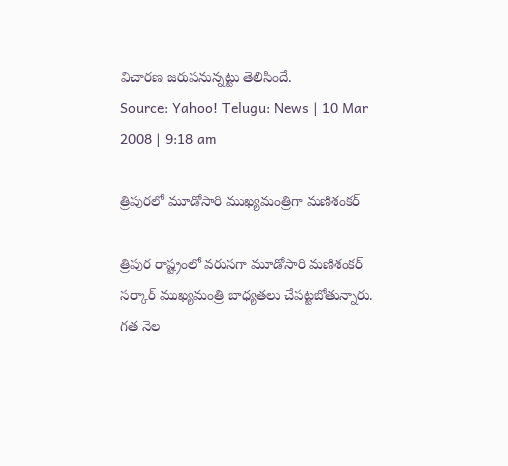విచారణ జరుపనున్నట్టు తెలిసిందే.
Source: Yahoo! Telugu: News | 10 Mar 2008 | 9:18 am

త్రిపురలో మూడోసారి ముఖ్యమంత్రిగా మణిశంకర్

త్రిపుర రాష్ట్రంలో వరుసగా మూడోసారి మణిశంకర్ సర్కార్ ముఖ్యమంత్రి బాధ్యతలు చేపట్టబోతున్నారు. గత నెల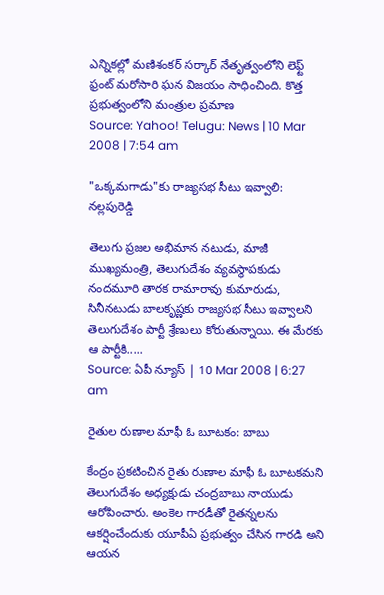ఎన్నికల్లో మణిశంకర్ సర్కార్ నేతృత్వంలోని లెఫ్ట్ ఫ్రంట్ మరోసారి ఘన విజయం సాధించింది. కొత్త ప్రభుత్వంలోని మంత్రుల ప్రమాణ
Source: Yahoo! Telugu: News | 10 Mar 2008 | 7:54 am

"ఒక్కమగాడు"కు రాజ్యసభ సీటు ఇవ్వాలి: నల్లపురెడ్డి

తెలుగు ప్రజల అభిమాన నటుడు, మాజీ ముఖ్యమంత్రి, తెలుగుదేశం వ్యవస్థాపకుడు నందమూరి తారక రామారావు కుమారుడు, సినీనటుడు బాలకృష్ణకు రాజ్యసభ సీటు ఇవ్వాలని తెలుగుదేశం పార్టీ శ్రేణులు కోరుతున్నాయి. ఈ మేరకు ఆ పార్టీకి.....
Source: ఏపీ న్యూస్ | 10 Mar 2008 | 6:27 am

రైతుల రుణాల మాఫీ ఓ బూటకం: బాబు

కేంద్రం ప్రకటించిన రైతు రుణాల మాఫీ ఓ బూటకమని తెలుగుదేశం అధ్యక్షుడు చంద్రబాబు నాయుడు ఆరోపించారు. అంకెల గారడీతో రైతన్నలను ఆకర్షించేందుకు యూపీఏ ప్రభుత్వం చేసిన గారడి అని ఆయన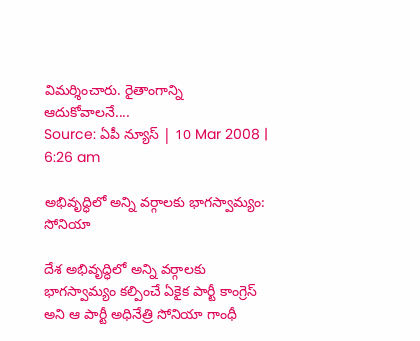విమర్శించారు. రైతాంగాన్ని ఆదుకోవాలనే....
Source: ఏపీ న్యూస్ | 10 Mar 2008 | 6:26 am

అభివృద్ధిలో అన్ని వర్గాలకు భాగస్వామ్యం: సోనియా

దేశ అభివృద్ధిలో అన్ని వర్గాలకు భాగస్వామ్యం కల్పించే ఏకైక పార్టీ కాంగ్రెస్ అని ఆ పార్టీ అధినేత్రి సోనియా గాంధీ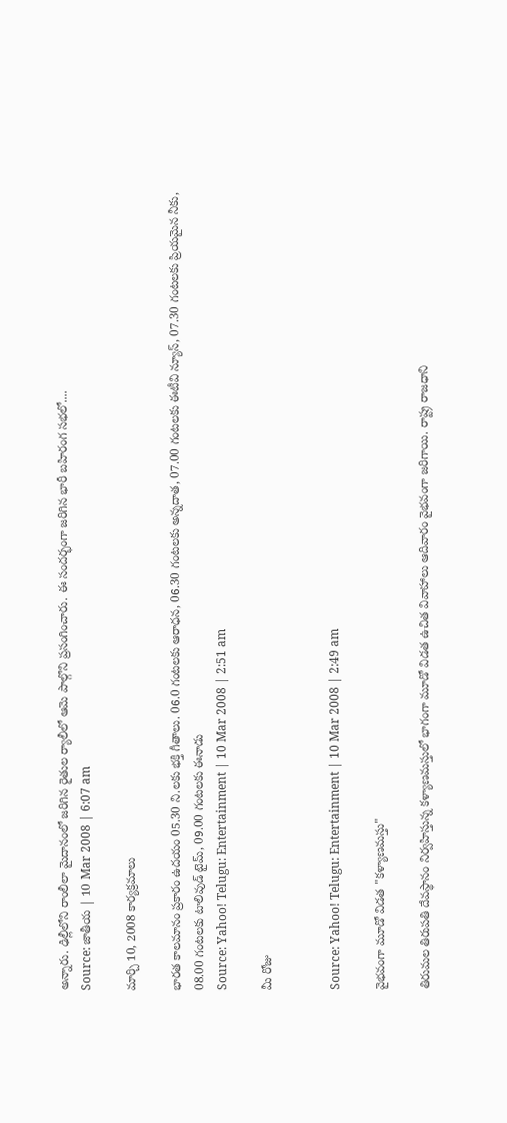అన్నారు. ఢిల్లీలోని రాంలీలా మైదానంలో జరిగిన రైతుల ర్యాలీలో ఆమె పాల్గొని ప్రసంగించారు. ఈ సందర్భంగా జరిగిన భారీ బహిరంగ సభలో....
Source: జాతీయ | 10 Mar 2008 | 6:07 am

మార్చి 10, 2008 కార్యక్రమాలు

భారత కాలమానం ప్రకారం ఉదయం 05.30 ని.లకు భక్తి గీతాలు. 06.0 గంటలకు ఆరాధన, 06.30 గంటలకు అన్నదాత, 07.00 గంటలకు ఈటీవి న్యూస్, 07.30 గంటలకు ప్రియమైన నీకు, 08.00 గంటలకు టాలివుడ్ టైమ్, 09.00 గంటలకు ఈనాడు
Source: Yahoo! Telugu: Entertainment | 10 Mar 2008 | 2:51 am

మీ రోజు


Source: Yahoo! Telugu: Entertainment | 10 Mar 2008 | 2:49 am

వైభవంగా మూడో విడత "కళ్యాణమస్తు"

తిరుమల తిరుపతి దేవస్థానం నిర్వహిస్తున్న కళ్యాణమస్తులో భాగంగా మూడో విడత ఉచిత వివాహాలు ఆదివారం వైభవంగా జరిగాయి. రాష్ట్ర రాజధాని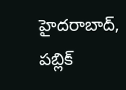హైదరాబాద్‌, పబ్లిక్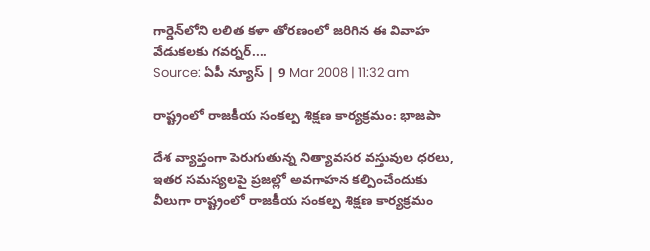గార్డెన్‌లోని లలిత కళా తోరణంలో జరిగిన ఈ వివాహ వేడుకలకు గవర్నర్....
Source: ఏపీ న్యూస్ | 9 Mar 2008 | 11:32 am

రాష్ట్రంలో రాజకీయ సంకల్ప శిక్షణ కార్యక్రమం: భాజపా

దేశ వ్యాప్తంగా పెరుగుతున్న నిత్యావసర వస్తువుల ధరలు, ఇతర సమస్యలపై ప్రజల్లో అవగాహన కల్పించేందుకు వీలుగా రాష్ట్రంలో రాజకీయ సంకల్ప శిక్షణ కార్యక్రమం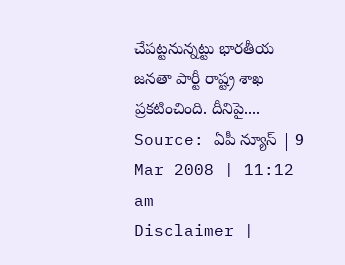చేపట్టనున్నట్టు భారతీయ జనతా పార్టీ రాష్ట్ర శాఖ ప్రకటించింది. దీనిపై....
Source: ఏపీ న్యూస్ | 9 Mar 2008 | 11:12 am
Disclaimer |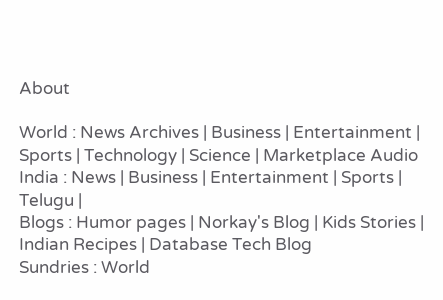About

World : News Archives | Business | Entertainment | Sports | Technology | Science | Marketplace Audio
India : News | Business | Entertainment | Sports | Telugu |
Blogs : Humor pages | Norkay's Blog | Kids Stories | Indian Recipes | Database Tech Blog
Sundries : World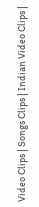Video Clips | Songs Clips | Indian Video Clips |